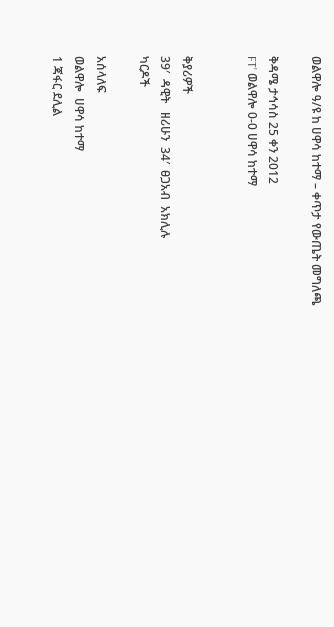ወልዋሎ ዓ/ዩ ከ ሀዋሳ ከተማ – ቀጥታ የውጤት መግለጫ

ቅዳሜ ታኅሳስ 25 ቀን 2012
FT’ ወልዋሎ 0-0 ሀዋሳ ከተማ


ቅያሪዎች
39′  ዳዊት   ዘሪሁን  34′  ፀጋአብ  አክሊሉ
ካርዶች

አሰላለፍ
ወልዋሎ  ሀዋሳ ከተማ
1 ጃፋር ደሊል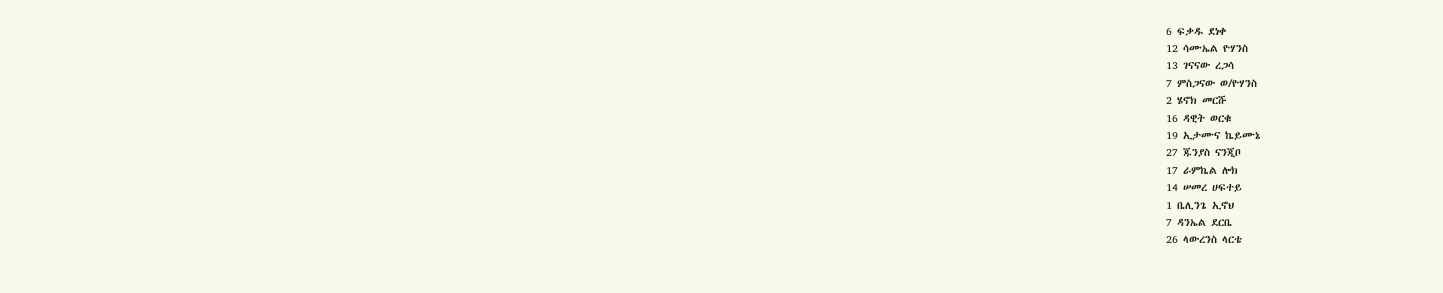6 ፍቃዱ ደነቀ
12 ሳሙኤል ዮሃንስ
13 ገናናው ረጋሳ
7 ምስጋናው ወ/ዮሃንስ
2 ሄኖክ መርሹ
16 ዳዊት ወርቁ
19 ኢታሙና ኬይሙኔ
27 ጁንያስ ናንጂቦ
17 ራምኬል ሎክ
14 ሠመረ ሀፍተይ
1 ቤሊንጌ ኢኖህ
7 ዳንኤል ደርቤ
26 ላውረንስ ላርቴ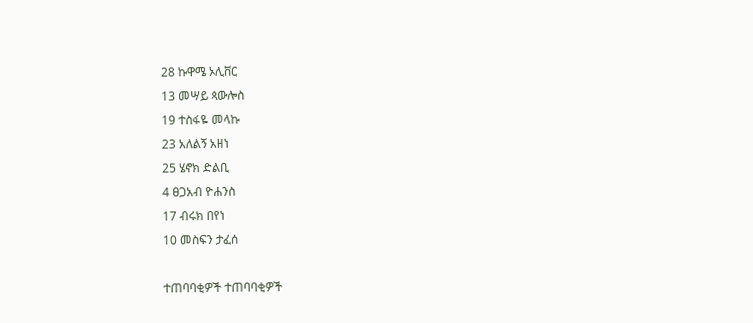28 ኩዋሜ ኦሊቨር
13 መሣይ ጳውሎስ
19 ተስፋዬ መላኩ
23 አለልኝ አዘነ
25 ሄኖክ ድልቢ
4 ፀጋአብ ዮሐንስ
17 ብሩክ በየነ
10 መስፍን ታፈሰ

ተጠባባቂዎች ተጠባባቂዎች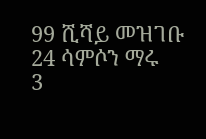99 ሺሻይ መዝገቡ
24 ሳምሶን ማሩ
3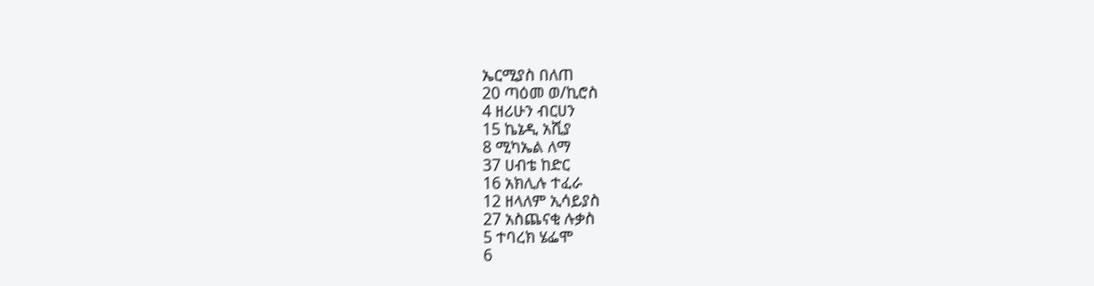ኤርሚያስ በለጠ
20 ጣዕመ ወ/ኪሮስ
4 ዘሪሁን ብርሀን
15 ኬኔዲ አሺያ
8 ሚካኤል ለማ
37 ሀብቴ ከድር
16 አክሊሉ ተፈራ
12 ዘላለም ኢሳይያስ
27 አስጨናቂ ሉቃስ
5 ተባረክ ሄፌሞ
6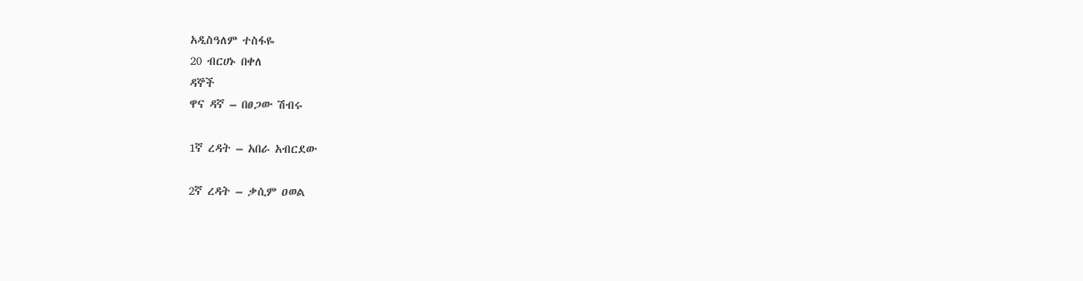አዲስዓለም ተስፋዬ
20 ብርሀኑ በቀለ
ዳኞች
ዋና ዳኛ – በፀጋው ሽብሩ

1ኛ ረዳት – አበራ አብርደው

2ኛ ረዳት – ቃሲም ዐወል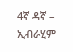4ኛ ዳኛ – ኢብራሂም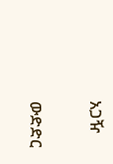አጋዥ

ውድድር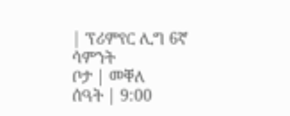| ፕሪምየር ሊግ 6ኛ ሳምንት
ቦታ | መቐለ
ሰዓት | 9:00